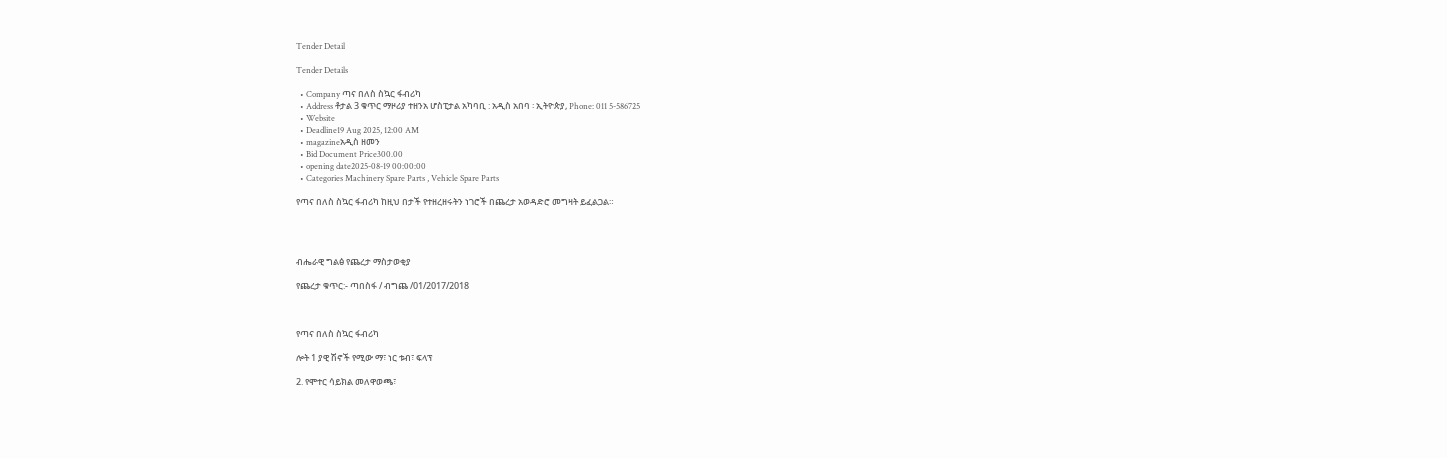Tender Detail

Tender Details

  • Company ጣና በለስ ስኳር ፋብሪካ
  • Address ቶታል 3 ቁጥር ማዞሪያ ተዘንአ ሆስፒታል አካባቢ : አዲስ አበባ ፡ ኢትዮጵያ, Phone: 011 5-586725
  • Website
  • Deadline19 Aug 2025, 12:00 AM
  • magazineአዲስ ዘመን
  • Bid Document Price300.00
  • opening date2025-08-19 00:00:00
  • Categories Machinery Spare Parts , Vehicle Spare Parts

የጣና በለስ ስኳር ፋብሪካ ከዚህ በታች የተዘረዘሩትን ነገሮች በጨረታ አወዳድሮ መግዛት ይፈልጋል።




ብሔራዊ ግልፅ የጨረታ ማስታወቂያ

የጨረታ ቁጥር:- ጣበስፋ / ብግጨ /01/2017/2018



የጣና በለስ ስኳር ፋብሪካ

ሎት 1 ያዊ ሽኖች የሚው ማ፣ ነር ቱብ፣ ፍላፕ

2. የሞተር ሳይክል መለዋወጫ፣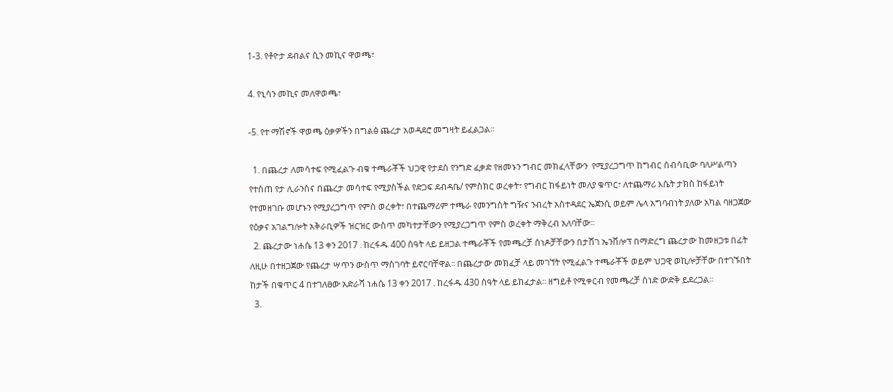1-3. የቶዮታ ደብልና ሲን መኪና ዋወጫ፣

4. የኒሳን መኪና መለዋወጫ፣

-5. የተ ማሽኖች ዋወጫ ዕቃዎችን በግልፅ ጨረታ አወዳደሮ መግዛት ይፈልጋል።

  1. በጨረታ ለመሳተፍ የሚፈልጉ ብቁ ተጫራቾች ህጋዊ የታደሰ የንግድ ፈቃድ የዘመኑን ግብር መክፈላቸውን  የሚያረጋግጥ ከግብር ሰብሳቢው ባለሥልጣን የተሰጠ የታ ሊራንስና በጨረታ መሳተፍ የሚያስችል የድጋፍ ደብዳቤ/ የምስክር ወረቀት፣ የግብር ከፋይነት መለያ ቁጥር፣ ለተጨማሪ እሴት ታክስ ከፋይነት የተመዘገቡ መሆኑን የሚያረጋግጥ የምስ ወረቀት፣ በተጨማሪም ተጫራ የመንግስት ግዥና ንብረት አስተዳደር ኤጀንሲ ወይም ሌላ አግባብነት ያለው አካል ባዘጋጀው የዕቃና አገልግሎት አቅራቢዎች ዝርዝር ውስጥ መካተታቸውን የሚያረጋግጥ የምስ ወረቀት ማቅረብ አለባቸው፡፡
  2. ጨረታው ነሐሴ 13 ቀን 2017 . ከረፋዱ 400 ሰዓት ላይ ይዘጋል ተጫራቾች የመጫረቻ ሰነዶቻቸውን በታሸገ ኤንቨሎፕ በማድረግ ጨረታው ከመዘጋቱ በፊት ለዚሁ በተዘጋጀው የጨረታ ሣጥን ውስጥ ማስገባት ይኖርባቸዋል፡፡ በጨረታው መክፈቻ ላይ መገኘት የሚፈልጉ ተጫራቾች ወይም ህጋዊ ወኪሎቻቸው በተገኙበት ከታች በቁጥር 4 በተገለፀው አድራሻ ነሐሴ 13 ቀን 2017 . ከረፋዱ 430 ሰዓት ላይ ይከፈታል፡፡ ዘግይቶ የሚቀርብ የመጫረቻ ሰነድ ውድቅ ይደረጋል፡፡
  3.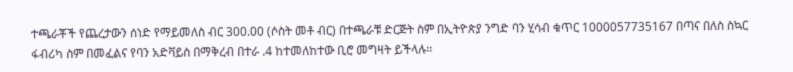ተጫራቾች የጨረታውን ሰነድ የማይመለስ ብር 300.00 (ሶስት መቶ ብር) በተጫራቹ ድርጅት ስም በኢትዮጵያ ንግድ ባን ሂሳብ ቁጥር 1000057735167 በጣና በለስ ስኳር ፋብሪካ ስም በመፈልና የባን አድቫይስ በማቅረብ በተራ .4 ከተመለከተው ቢሮ መግዛት ይችላሉ፡፡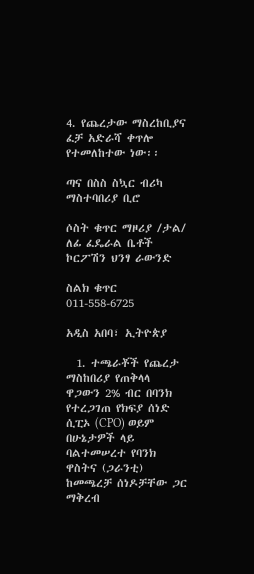4. የጨረታው ማስረከቢያና ፈቻ አድራሻ ቀጥሎ የተመለከተው ነው፡፡

ጣና በስስ ስኳር ብሪካ ማስተባበሪያ ቢሮ

ሶስት ቁጥር ማዞሪያ /ታል/ ለፊ ፈዴራል ቤቶች ኮርፖሽን ህንፃ ራውንድ

ስልክ ቁጥር 011-558-6725

አዲስ አበባ፣ ኢትዮጵያ

  1. ተጫራቾች የጨረታ ማስከበሪያ የጠቅላላ ዋጋውን 2% ብር በባንክ የተረጋገጠ የክፍያ ሰነድ ሲፒኦ (CPO) ወይም በሁኔታዎች ላይ ባልተመሠረተ የባንክ ዋስትና (ጋራንቲ) ከመጫረቻ ሰነዶቻቸው ጋር ማቅረብ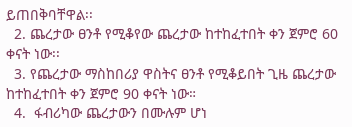ይጠበቅባቸዋል፡፡
  2. ጨረታው ፀንቶ የሚቆየው ጨረታው ከተከፈተበት ቀን ጀምሮ 60 ቀናት ነው፡፡
  3. የጨረታው ማስከበሪያ ዋስትና ፀንቶ የሚቆይበት ጊዜ ጨረታው ከተከፈተበት ቀን ጀምሮ 90 ቀናት ነው።
  4.  ፋብሪካው ጨረታውን በሙሉም ሆነ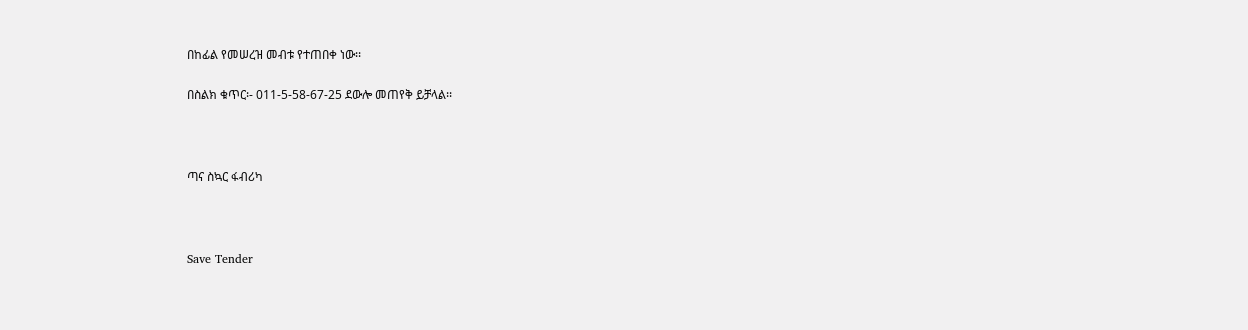በከፊል የመሠረዝ መብቱ የተጠበቀ ነው፡፡

በስልክ ቁጥር፡- 011-5-58-67-25 ደውሎ መጠየቅ ይቻላል፡፡



ጣና ስኳር ፋብሪካ



Save Tender